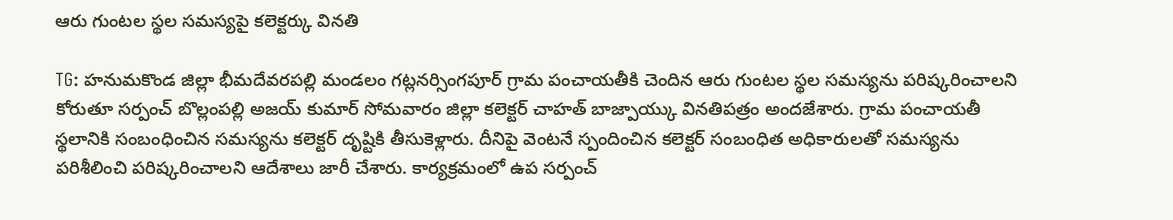ఆరు గుంటల స్థల సమస్యపై కలెక్టర్కు వినతి

TG: హనుమకొండ జిల్లా భీమదేవరపల్లి మండలం గట్లనర్సింగపూర్ గ్రామ పంచాయతీకి చెందిన ఆరు గుంటల స్థల సమస్యను పరిష్కరించాలని కోరుతూ సర్పంచ్ బొల్లంపల్లి అజయ్ కుమార్ సోమవారం జిల్లా కలెక్టర్ చాహత్ బాజ్పాయ్కు వినతిపత్రం అందజేశారు. గ్రామ పంచాయతీ స్థలానికి సంబంధించిన సమస్యను కలెక్టర్ దృష్టికి తీసుకెళ్లారు. దీనిపై వెంటనే స్పందించిన కలెక్టర్ సంబంధిత అధికారులతో సమస్యను పరిశీలించి పరిష్కరించాలని ఆదేశాలు జారీ చేశారు. కార్యక్రమంలో ఉప సర్పంచ్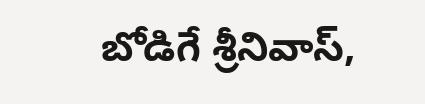బోడిగే శ్రీనివాస్,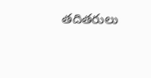తదితరులు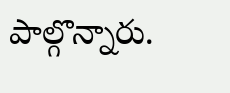పాల్గొన్నారు.